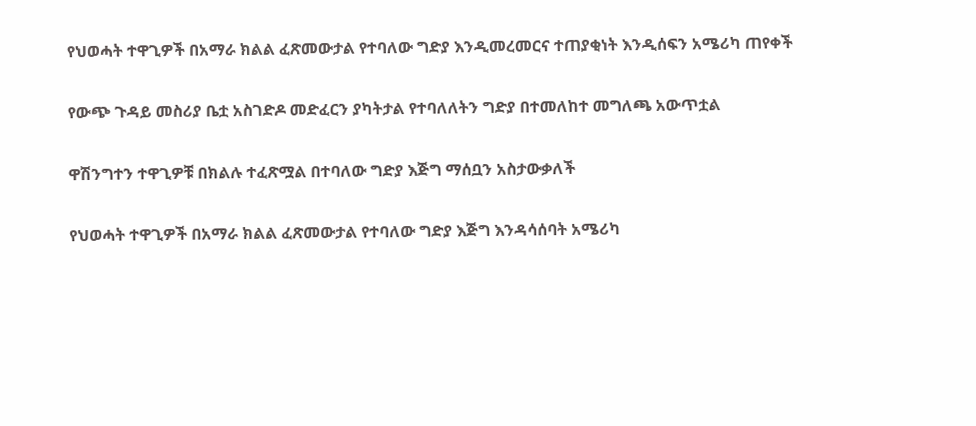የህወሓት ተዋጊዎች በአማራ ክልል ፈጽመውታል የተባለው ግድያ እንዲመረመርና ተጠያቂነት እንዲሰፍን አሜሪካ ጠየቀች

የውጭ ጉዳይ መስሪያ ቤቷ አስገድዶ መድፈርን ያካትታል የተባለለትን ግድያ በተመለከተ መግለጫ አውጥቷል

ዋሽንግተን ተዋጊዎቹ በክልሉ ተፈጽሟል በተባለው ግድያ እጅግ ማሰቧን አስታውቃለች

የህወሓት ተዋጊዎች በአማራ ክልል ፈጽመውታል የተባለው ግድያ እጅግ እንዳሳሰባት አሜሪካ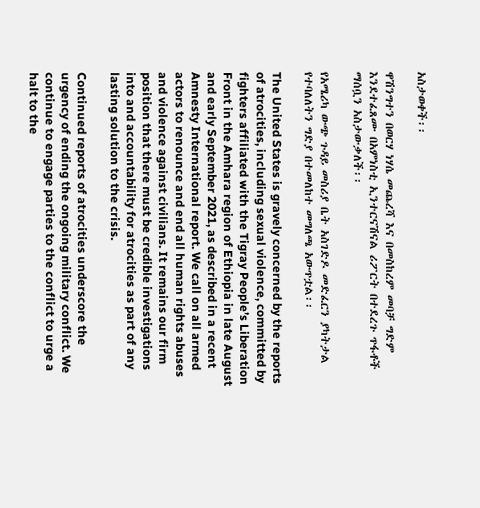አስታወቀች፡፡

ዋሽንግተን በወርሃ ነሃሴ መጨረሻ እና በመስከረም መባቻ ግድም እንደተፈጸሙ በአምነስቲ ኢንተርናሽናል ሪፖርት በተደረጉ ጥፋቶች ማሰቧን አስታውቃለች፡፡

የአሜሪካ ውጭ ጉዳይ መስሪያ ቤት አስገድዶ መድፈርን ያካትታል የተባለለትን ግድያ በተመለከተ መግለጫ አውጥቷል፡፡

The United States is gravely concerned by the reports of atrocities, including sexual violence, committed by fighters affiliated with the Tigray People’s Liberation Front in the Amhara region of Ethiopia in late August and early September 2021, as described in a recent Amnesty International report. We call on all armed actors to renounce and end all human rights abuses and violence against civilians. It remains our firm position that there must be credible investigations into and accountability for atrocities as part of any lasting solution to the crisis.

Continued reports of atrocities underscore the urgency of ending the ongoing military conflict. We continue to engage parties to the conflict to urge a halt to the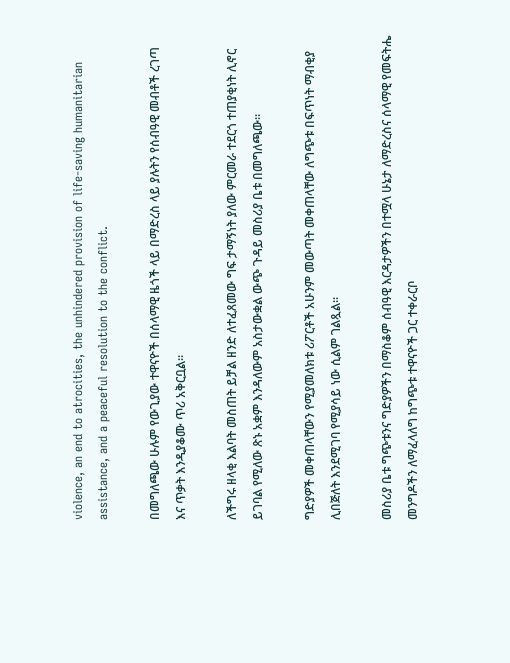violence, an end to atrocities, the unhindered provision of life-saving humanitarian assistance, and a peaceful resolution to the conflict.

በመግለጫው ሁሉም የውጊያው ተዋናዮች በሰላማዊ ዜጎች ላይ በማድረስ ላይ ያሉትን የሰብዓዊ መብቶች ረገጣ እና ጥቃት እንዲያቆሙ ጥሪ አቅርቧል፡፡

ለችግሩ ዘላቂ እልባት መስጠት ይቻል ዘንድ ለተፈጸመው ግፍ ታማኝነት ያለው ምርመራ ተደርጎ ተጠያቂነት ሊኖር ይገባል የሚለው ጽኑ አቋም እንዳለውም አስታውቋል ውጭ ጉዳይ መስሪያ ቤቱ በመግለጫው።

ግድያዎች መቀጠላቸውን የሚያመለክቱ ሪፖርቶች አሁንም መውጣት መቀጠላቸው ለግጭቱ በፍጥነት ማብቂያ ሊበጅለት እንደሚገባ የሚያሳይ ነው ሲልም ገልጿል፡፡

መስሪያ ቤቱ ግጭቱንና ግድያዎችን በማስቆም ሰብዓዊ እርዳታዎችን በተሟላ ሁኔታ ለማድረስና ሰላማዊ የመፍትሔ መንግዶችን ለማፈላለግ ከግጭቱ ተዋናዮች ጋር ተቀራርቦ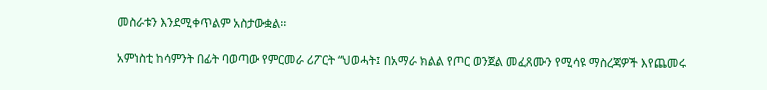መስራቱን እንደሚቀጥልም አስታውቋል፡፡

አምነስቲ ከሳምንት በፊት ባወጣው የምርመራ ሪፖርት “ህወሓት፤ በአማራ ክልል የጦር ወንጀል መፈጸሙን የሚሳዩ ማስረጃዎች እየጨመሩ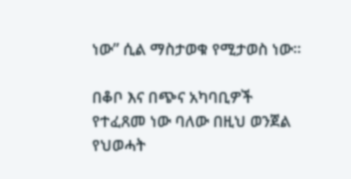ነው” ሲል ማስታወቁ የሚታወስ ነው፡፡

በቆቦ እና በጭና አካባቢዎች የተፈጸመ ነው ባለው በዚህ ወንጀል የህወሓት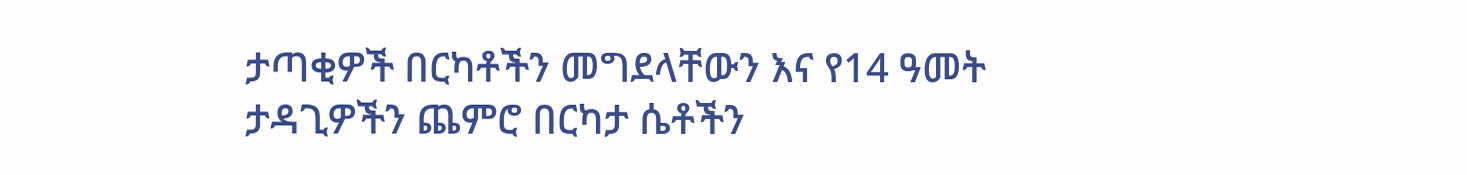ታጣቂዎች በርካቶችን መግደላቸውን እና የ14 ዓመት ታዳጊዎችን ጨምሮ በርካታ ሴቶችን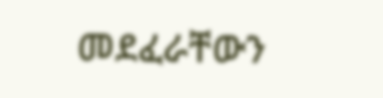መደፈራቸውን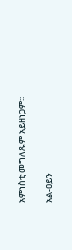አምነስቲ መግለጹም አይዘነጋም፡፡

አል-ዐይን